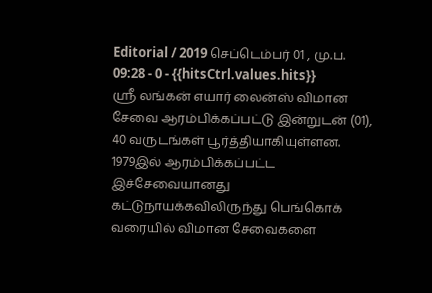Editorial / 2019 செப்டெம்பர் 01 , மு.ப. 09:28 - 0 - {{hitsCtrl.values.hits}}
ஸ்ரீ லங்கன் எயார் லைன்ஸ் விமான சேவை ஆரம்பிக்கப்பட்டு இன்றுடன் (01), 40 வருடங்கள் பூர்த்தியாகியுள்ளன.
1979இல் ஆரம்பிக்கப்பட்ட இச்சேவையானது கட்டுநாயக்கவிலிருந்து பெங்கொக் வரையில் விமான சேவைகளை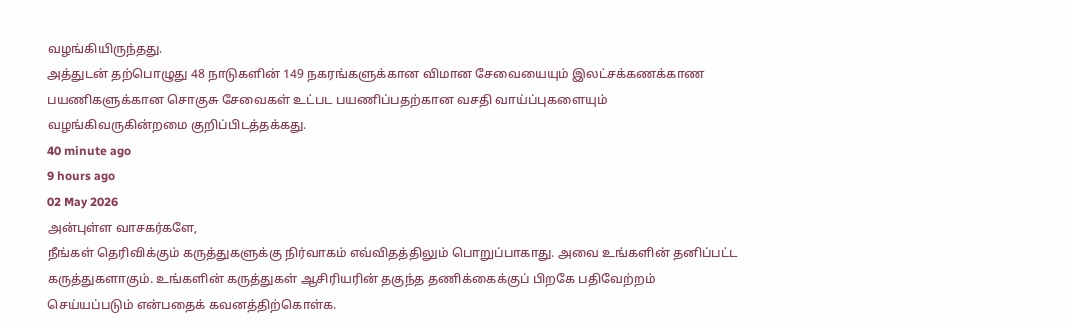வழங்கியிருந்தது.
அத்துடன் தற்பொழுது 48 நாடுகளின் 149 நகரங்களுக்கான விமான சேவையையும் இலட்சக்கணக்காண பயணிகளுக்கான சொகுசு சேவைகள் உட்பட பயணிப்பதற்கான வசதி வாய்ப்புகளையும் வழங்கிவருகின்றமை குறிப்பிடத்தக்கது.
40 minute ago
9 hours ago
02 May 2026
அன்புள்ள வாசகர்களே,
நீங்கள் தெரிவிக்கும் கருத்துகளுக்கு நிர்வாகம் எவ்விதத்திலும் பொறுப்பாகாது. அவை உங்களின் தனிப்பட்ட கருத்துகளாகும். உங்களின் கருத்துகள் ஆசிரியரின் தகுந்த தணிக்கைக்குப் பிறகே பதிவேற்றம் செய்யப்படும் என்பதைக் கவனத்திற்கொள்க.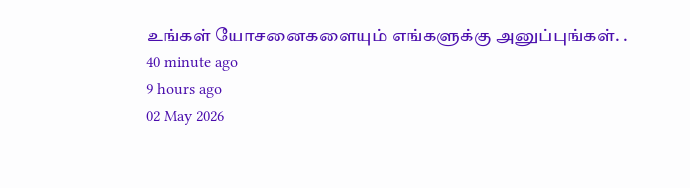உங்கள் யோசனைகளையும் எங்களுக்கு அனுப்புங்கள். .
40 minute ago
9 hours ago
02 May 2026